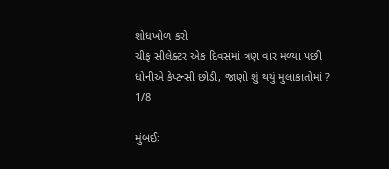શોધખોળ કરો
ચીફ સીલેક્ટર એક દિવસમાં ત્રણ વાર મળ્યા પછી ધોનીએ કેપ્ટન્સી છોડી, જાણો શું થયું મુલાકાતોમાં ?
1/8

મુંબઈઃ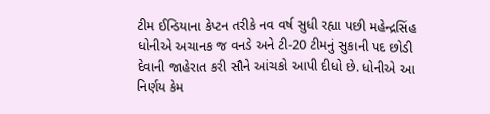ટીમ ઈન્ડિયાના કેપ્ટન તરીકે નવ વર્ષ સુધી રહ્યા પછી મહેન્દ્રસિંહ ધોનીએ અચાનક જ વનડે અને ટી-20 ટીમનું સુકાની પદ છોડી દેવાની જાહેરાત કરી સૌને આંચકો આપી દીધો છે. ધોનીએ આ નિર્ણય કેમ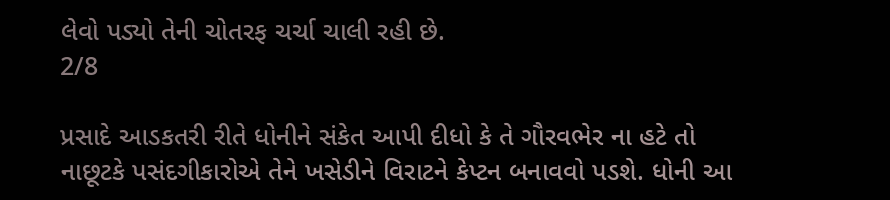લેવો પડ્યો તેની ચોતરફ ચર્ચા ચાલી રહી છે.
2/8

પ્રસાદે આડકતરી રીતે ધોનીને સંકેત આપી દીધો કે તે ગૌરવભેર ના હટે તો નાછૂટકે પસંદગીકારોએ તેને ખસેડીને વિરાટને કેપ્ટન બનાવવો પડશે. ધોની આ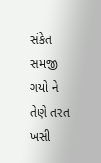સંકેત સમજી ગયો ને તેણે તરત ખસી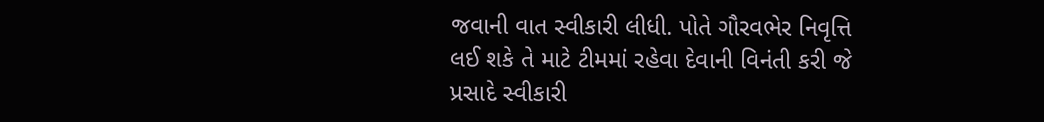જવાની વાત સ્વીકારી લીધી. પોતે ગૌરવભેર નિવૃત્તિ લઈ શકે તે માટે ટીમમાં રહેવા દેવાની વિનંતી કરી જે પ્રસાદે સ્વીકારી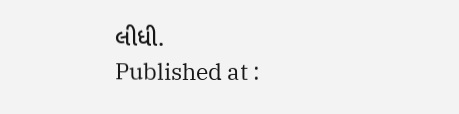લીધી.
Published at :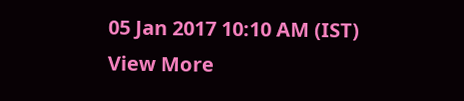05 Jan 2017 10:10 AM (IST)
View More